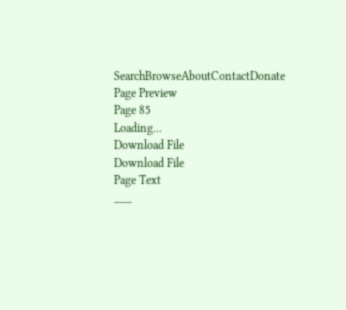SearchBrowseAboutContactDonate
Page Preview
Page 85
Loading...
Download File
Download File
Page Text
___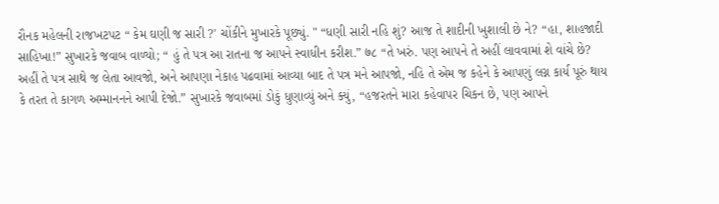રૌનક મહેલની રાજખટપટ “ કેમ ઘણી જ સારી ?' ચોંકીને મુખારકે પૂછ્યું. " “ધણી સારી નહિ શું? આજ તે શાદીની ખુશાલી છે ને? “હા, શાહજાદી સાહિખા!” સુખારકે જવાબ વાળ્યો; “ હું તે પત્ર આ રાતના જ આપને સ્વાધીન કરીશ.” ७८ “તે ખરું. પણ આપને તે અહીં લાવવામાં શે વાંચે છે? અહીં તે પત્ર સાથે જ લેતા આવજો, અને આપણા નેકાહ પઢવામાં આવ્યા બાદ તે પત્ર મને આપજો, નહિ તે એમ જ કહેને કે આપણું લગ્ન કાર્ય પૂરું થાય કે તરત તે કાગળ અમ્માનનને આપી દેજો.” સુખારકે જવાબમાં ડોકું ધુણાવ્યું અને ક્યું, “હજરતને મારા કહેવાપર ચિકન છે, પણ આપને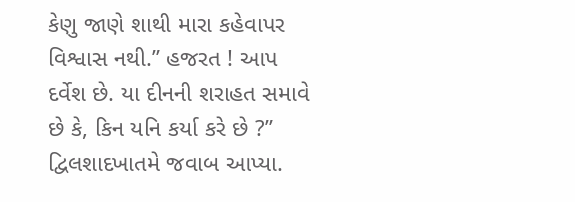કેણુ જાણે શાથી મારા કહેવાપર વિશ્વાસ નથી.” હજરત ! આપ દર્વેશ છે. યા દીનની શરાહત સમાવે છે કે, કિન યનિ કર્યા કરે છે ?” દ્વિલશાદખાતમે જવાબ આપ્યા.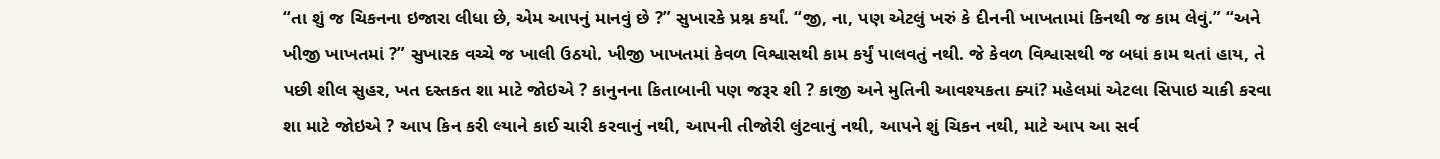“તા શું જ ચિકનના ઇજારા લીધા છે, એમ આપનું માનવું છે ?” સુખારકે પ્રશ્ન કર્યાં. “જી, ના, પણ એટલું ખરું કે દીનની ખાખતામાં કિનથી જ કામ લેવું.” “અને ખીજી ખાખતમાં ?” સુખારક વચ્ચે જ ખાલી ઉઠયો. ખીજી ખાખતમાં કેવળ વિશ્વાસથી કામ કર્યું પાલવતું નથી. જે કેવળ વિશ્વાસથી જ બધાં કામ થતાં હાય, તે પછી શીલ સુહર, ખત દસ્તકત શા માટે જોઇએ ? કાનુનના કિતાબાની પણ જરૂર શી ? કાજી અને મુતિની આવશ્યકતા ક્યાં? મહેલમાં એટલા સિપાઇ ચાકી કરવા શા માટે જોઇએ ? આપ કિન કરી લ્યાને કાઈ ચારી કરવાનું નથી, આપની તીજોરી લુંટવાનું નથી, આપને શું ચિકન નથી, માટે આપ આ સર્વ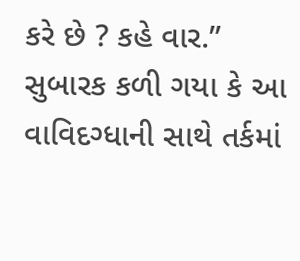કરે છે ? કહે વાર.” સુબારક કળી ગયા કે આ વાવિદગ્ધાની સાથે તર્કમાં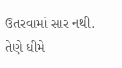ઉતરવામાં સાર નથી. તેણે ધીમે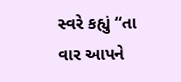સ્વરે કહ્યું “તા વાર આપને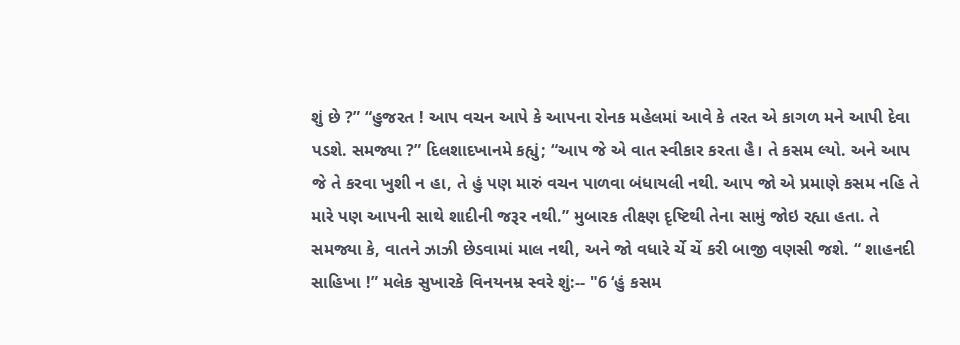શું છે ?” “હુજરત ! આપ વચન આપે કે આપના રોનક મહેલમાં આવે કે તરત એ કાગળ મને આપી દેવા પડશે. સમજ્યા ?” દિલશાદખાનમે કહ્યું; “આપ જે એ વાત સ્વીકાર કરતા હૈ। તે કસમ લ્યો. અને આપ જે તે કરવા ખુશી ન હા, તે હું પણ મારું વચન પાળવા બંધાયલી નથી. આપ જો એ પ્રમાણે કસમ નહિ તે મારે પણ આપની સાથે શાદીની જરૂર નથી.” મુબારક તીક્ષ્ણ દૃષ્ટિથી તેના સામું જોઇ રહ્યા હતા. તે સમજ્યા કે, વાતને ઝાઝી છેડવામાં માલ નથી, અને જો વધારે ર્ચે ચેં કરી બાજી વણસી જશે. “ શાહનદી સાહિખા !” મલેક સુખારકે વિનયનમ્ર સ્વરે શું:-- "6 ‘હું કસમ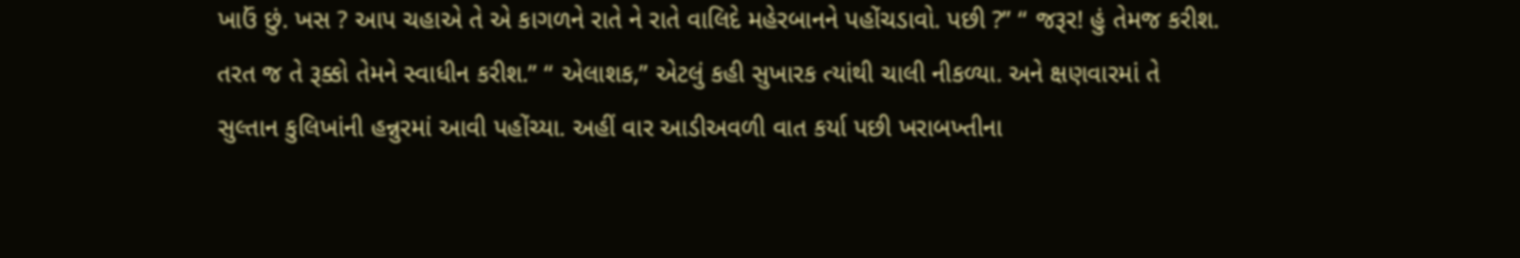ખાઉં છું. ખસ ? આપ ચહાએ તે એ કાગળને રાતે ને રાતે વાલિદે મહેરબાનને પહોંચડાવો. પછી ?” “ જરૂર! હું તેમજ કરીશ. તરત જ તે રૂક્કો તેમને સ્વાધીન કરીશ.” “ એલાશક,” એટલું કહી સુખારક ત્યાંથી ચાલી નીકળ્યા. અને ક્ષણવારમાં તે સુલ્તાન કુલિખાંની હન્નુરમાં આવી પહોંચ્યા. અહીં વાર આડીઅવળી વાત કર્યા પછી ખરાબખ્તીના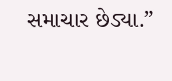સમાચાર છેડ્યા.”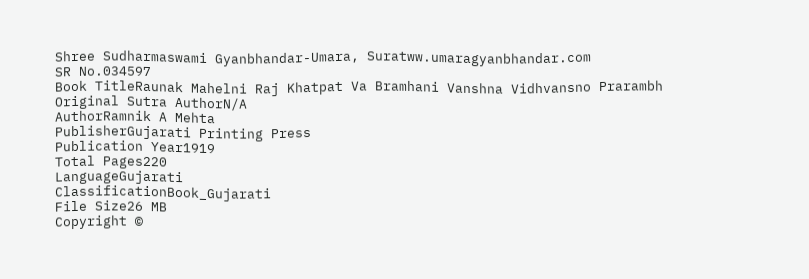Shree Sudharmaswami Gyanbhandar-Umara, Suratww.umaragyanbhandar.com
SR No.034597
Book TitleRaunak Mahelni Raj Khatpat Va Bramhani Vanshna Vidhvansno Prarambh
Original Sutra AuthorN/A
AuthorRamnik A Mehta
PublisherGujarati Printing Press
Publication Year1919
Total Pages220
LanguageGujarati
ClassificationBook_Gujarati
File Size26 MB
Copyright ©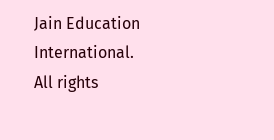Jain Education International. All rights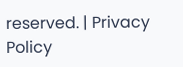reserved. | Privacy Policy